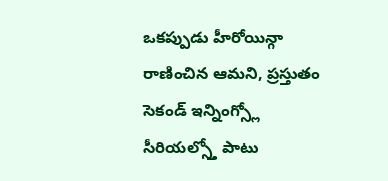ఒకప్పుడు హీరోయిన్గా రాణించిన ఆమని, ప్రస్తుతం సెకండ్ ఇన్నింగ్స్లో సీరియల్స్తో పాటు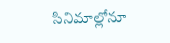సినిమాల్లోనూ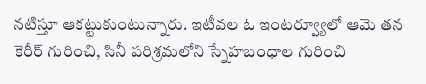నటిస్తూ ఆకట్టుకుంటున్నారు. ఇటీవల ఓ ఇంటర్వ్యూలో ఆమె తన కెరీర్ గురించి, సినీ పరిశ్రమలోని స్నేహబంధాల గురించి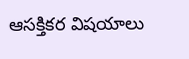ఆసక్తికర విషయాలు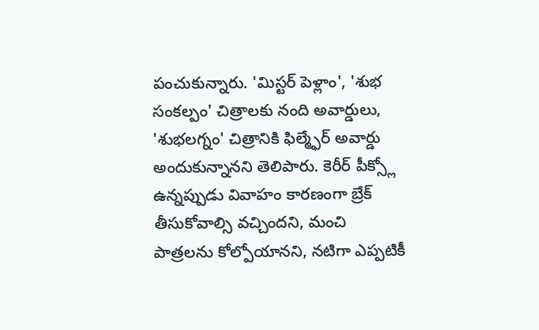పంచుకున్నారు. 'మిస్టర్ పెళ్లాం', 'శుభ సంకల్పం' చిత్రాలకు నంది అవార్డులు, 'శుభలగ్నం' చిత్రానికి ఫిల్మ్ఫేర్ అవార్డు అందుకున్నానని తెలిపారు. కెరీర్ పీక్స్లో ఉన్నప్పుడు వివాహం కారణంగా బ్రేక్ తీసుకోవాల్సి వచ్చిందని, మంచి పాత్రలను కోల్పోయానని, నటిగా ఎప్పటికీ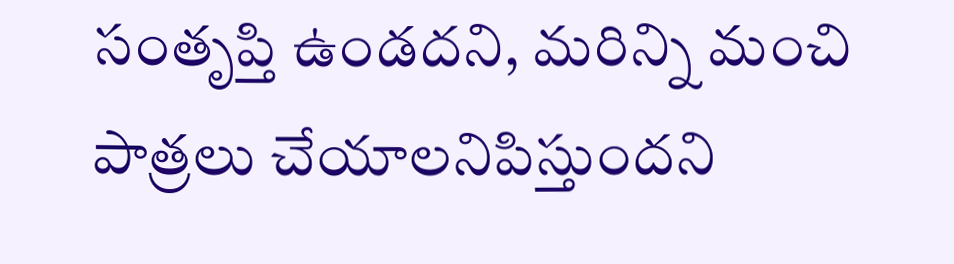సంతృప్తి ఉండదని, మరిన్ని మంచి పాత్రలు చేయాలనిపిస్తుందని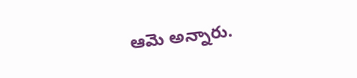ఆమె అన్నారు.